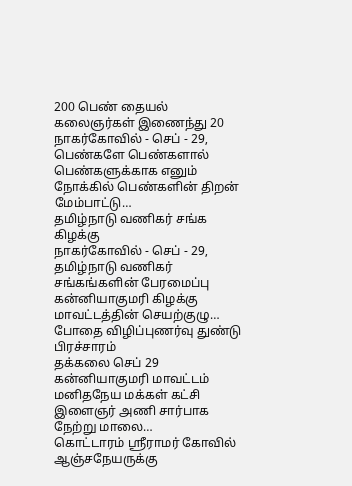200 பெண் தையல் கலைஞர்கள் இணைந்து 20
நாகர்கோவில் - செப் - 29, பெண்களே பெண்களால் பெண்களுக்காக எனும் நோக்கில் பெண்களின் திறன் மேம்பாட்டு…
தமிழ்நாடு வணிகர் சங்க கிழக்கு
நாகர்கோவில் - செப் - 29, தமிழ்நாடு வணிகர் சங்கங்களின் பேரமைப்பு கன்னியாகுமரி கிழக்கு மாவட்டத்தின் செயற்குழு…
போதை விழிப்புணர்வு துண்டு பிரச்சாரம்
தக்கலை செப் 29 கன்னியாகுமரி மாவட்டம் மனிதநேய மக்கள் கட்சி இளைஞர் அணி சார்பாக நேற்று மாலை…
கொட்டாரம் ஸ்ரீராமர் கோவில் ஆஞ்சநேயருக்கு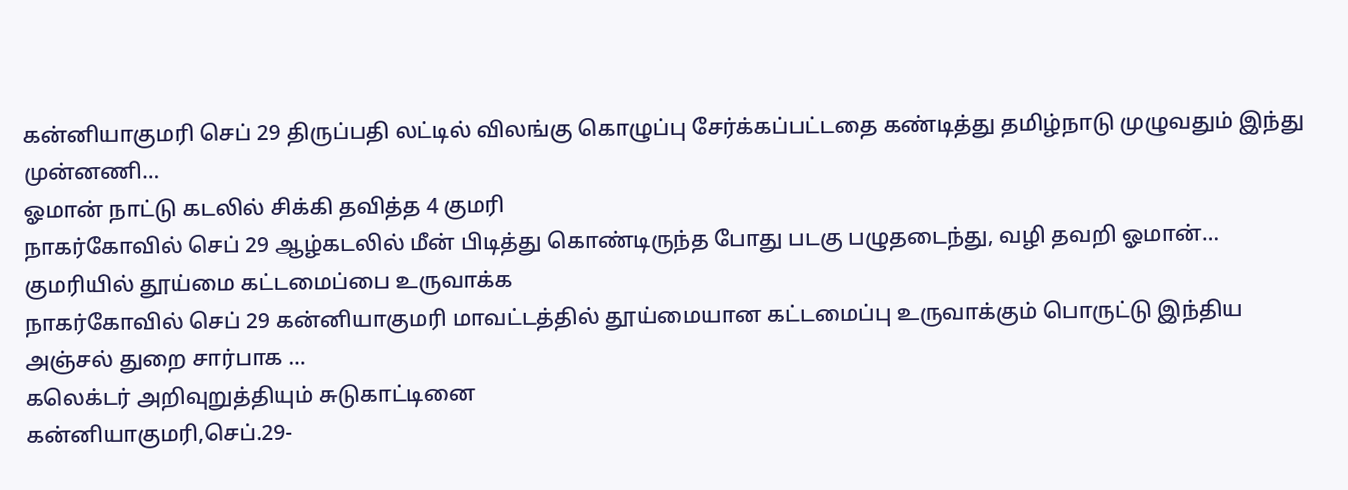கன்னியாகுமரி செப் 29 திருப்பதி லட்டில் விலங்கு கொழுப்பு சேர்க்கப்பட்டதை கண்டித்து தமிழ்நாடு முழுவதும் இந்து முன்னணி…
ஓமான் நாட்டு கடலில் சிக்கி தவித்த 4 குமரி
நாகர்கோவில் செப் 29 ஆழ்கடலில் மீன் பிடித்து கொண்டிருந்த போது படகு பழுதடைந்து, வழி தவறி ஓமான்…
குமரியில் தூய்மை கட்டமைப்பை உருவாக்க
நாகர்கோவில் செப் 29 கன்னியாகுமரி மாவட்டத்தில் தூய்மையான கட்டமைப்பு உருவாக்கும் பொருட்டு இந்திய அஞ்சல் துறை சார்பாக …
கலெக்டர் அறிவுறுத்தியும் சுடுகாட்டினை
கன்னியாகுமரி,செப்.29-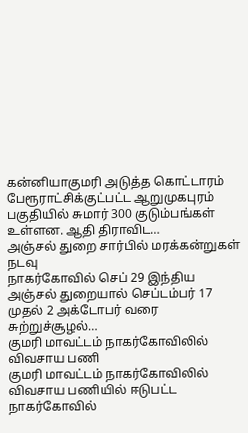கன்னியாகுமரி அடுத்த கொட்டாரம் பேரூராட்சிக்குட்பட்ட ஆறுமுகபுரம் பகுதியில் சுமார் 300 குடும்பங்கள் உள்ளன. ஆதி திராவிட…
அஞ்சல் துறை சார்பில் மரக்கன்றுகள் நடவு
நாகர்கோவில் செப் 29 இந்திய அஞ்சல் துறையால் செப்டம்பர் 17 முதல் 2 அக்டோபர் வரை சுற்றுச்சூழல்…
குமரி மாவட்டம் நாகர்கோவிலில் விவசாய பணி
குமரி மாவட்டம் நாகர்கோவிலில் விவசாய பணியில் ஈடுபட்ட நாகர்கோவில்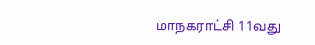மாநகராட்சி 11வது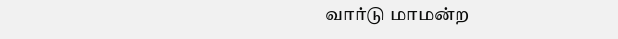வார்டு மாமன்ற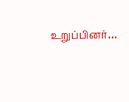உறுப்பினர்…